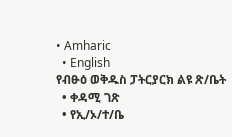• Amharic
  • English
የብፁዕ ወቅዱስ ፓትርያርክ ልዩ ጽ/ቤት
  • ቀዳሚ ገጽ
  • የኢ/ኦ/ተ/ቤ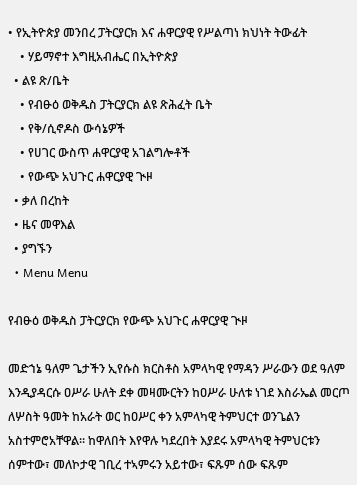• የኢትዮጵያ መንበረ ፓትርያርክ እና ሐዋርያዊ የሥልጣነ ክህነት ትውፊት
    • ሃይማኖተ እግዚአብሔር በኢትዮጵያ
  • ልዩ ጽ/ቤት
    • የብፁዕ ወቅዱስ ፓትርያርክ ልዩ ጽሕፈት ቤት
    • የቅ/ሲኖዶስ ውሳኔዎች
    • የሀገር ውስጥ ሐዋርያዊ አገልግሎቶች
    • የውጭ አህጉር ሐዋርያዊ ጒዞ
  • ቃለ በረከት
  • ዜና መዋእል
  • ያግኙን
  • Menu Menu

የብፁዕ ወቅዱስ ፓትርያርክ የውጭ አህጉር ሐዋርያዊ ጒዞ

መድኀኔ ዓለም ጌታችን ኢየሱስ ክርስቶስ አምላካዊ የማዳን ሥራውን ወደ ዓለም እንዲያዳርሱ ዐሥራ ሁለት ደቀ መዛሙርትን ከዐሥራ ሁለቱ ነገደ እስራኤል መርጦ ለሦስት ዓመት ከአራት ወር ከዐሥር ቀን አምላካዊ ትምህርተ ወንጌልን አስተምሮአቸዋል፡፡ ከዋለበት እየዋሉ ካደረበት እያደሩ አምላካዊ ትምህርቱን ሰምተው፣ መለኮታዊ ገቢረ ተኣምሩን አይተው፣ ፍጹም ሰው ፍጹም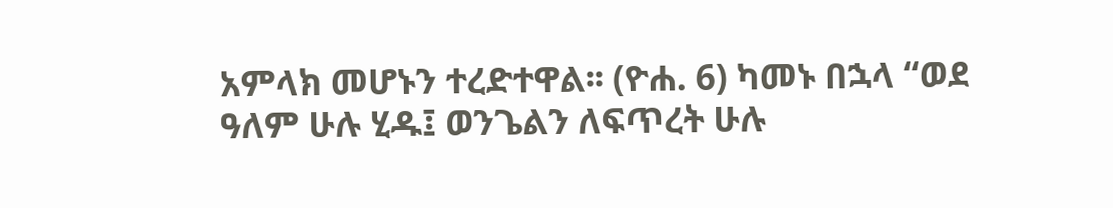አምላክ መሆኑን ተረድተዋል፡፡ (ዮሐ. 6) ካመኑ በኋላ “ወደ ዓለም ሁሉ ሂዱ፤ ወንጌልን ለፍጥረት ሁሉ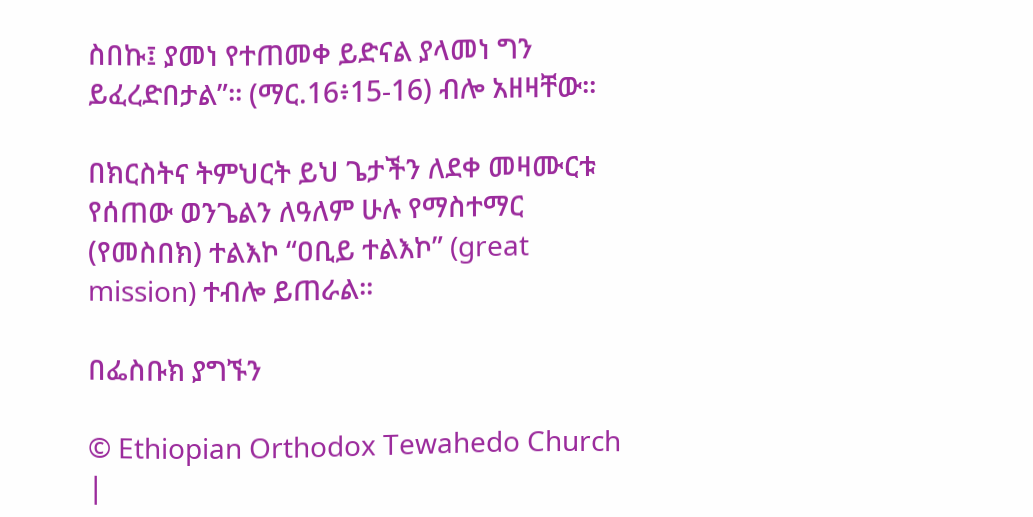ስበኩ፤ ያመነ የተጠመቀ ይድናል ያላመነ ግን ይፈረድበታል”፡፡ (ማር.16፥15-16) ብሎ አዘዛቸው፡፡

በክርስትና ትምህርት ይህ ጌታችን ለደቀ መዛሙርቱ የሰጠው ወንጌልን ለዓለም ሁሉ የማስተማር (የመስበክ) ተልእኮ “ዐቢይ ተልእኮ” (great mission) ተብሎ ይጠራል፡፡

በፌስቡክ ያግኙን

© Ethiopian Orthodox Tewahedo Church |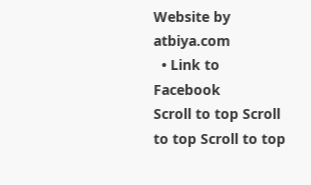Website by atbiya.com
  • Link to Facebook
Scroll to top Scroll to top Scroll to top